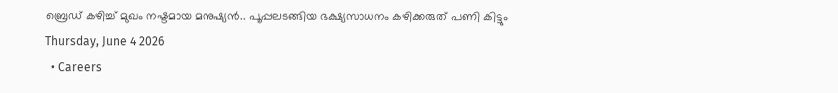ബ്രെഡ് കഴിച്ച് മുഖം നഷ്ടമായ മനുഷ്യൻ.. പൂപ്പലടങ്ങിയ ഭക്ഷ്യസാധനം കഴിക്കരുത് പണി കിട്ടും
Thursday, June 4 2026
  • Careers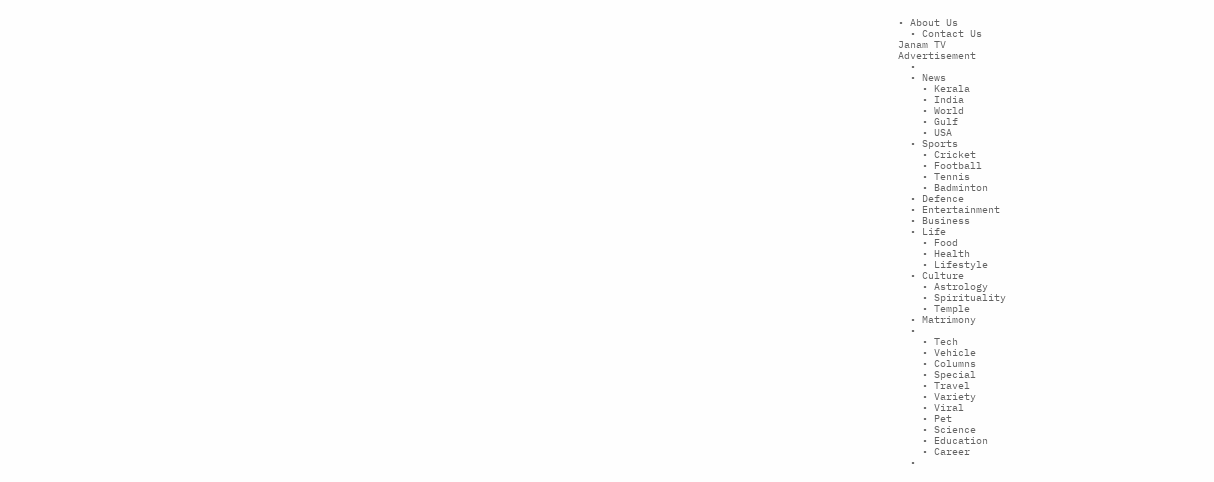• About Us
  • Contact Us
Janam TV
Advertisement
  •
  • News
    • Kerala
    • India
    • World
    • Gulf
    • USA
  • Sports
    • Cricket
    • Football
    • Tennis
    • Badminton
  • Defence
  • Entertainment
  • Business
  • Life
    • Food
    • Health
    • Lifestyle
  • Culture
    • Astrology
    • Spirituality
    • Temple
  • Matrimony
  •
    • Tech
    • Vehicle
    • Columns
    • Special
    • Travel
    • Variety
    • Viral
    • Pet
    • Science
    • Education
    • Career
  •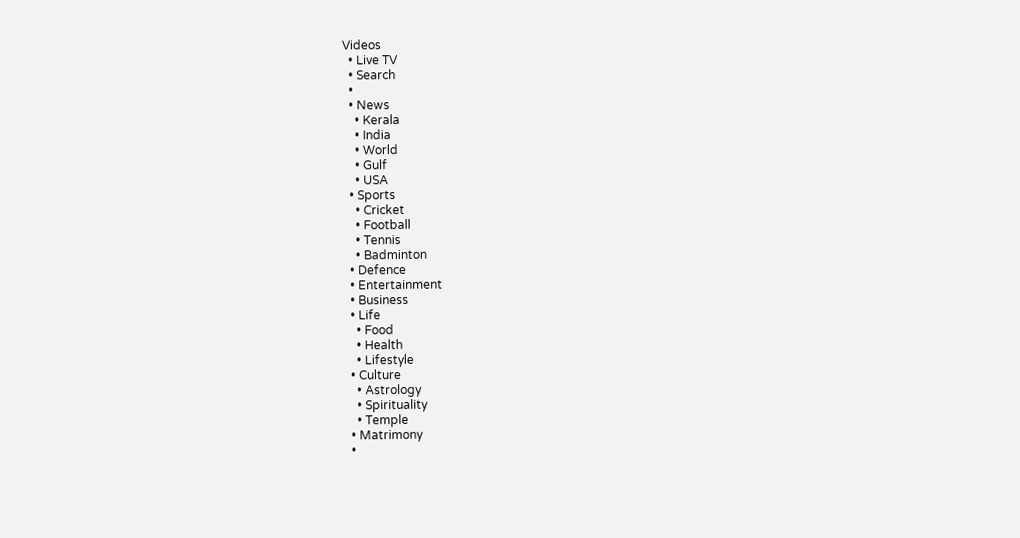Videos
  • Live TV
  • Search
  •
  • News
    • Kerala
    • India
    • World
    • Gulf
    • USA
  • Sports
    • Cricket
    • Football
    • Tennis
    • Badminton
  • Defence
  • Entertainment
  • Business
  • Life
    • Food
    • Health
    • Lifestyle
  • Culture
    • Astrology
    • Spirituality
    • Temple
  • Matrimony
  •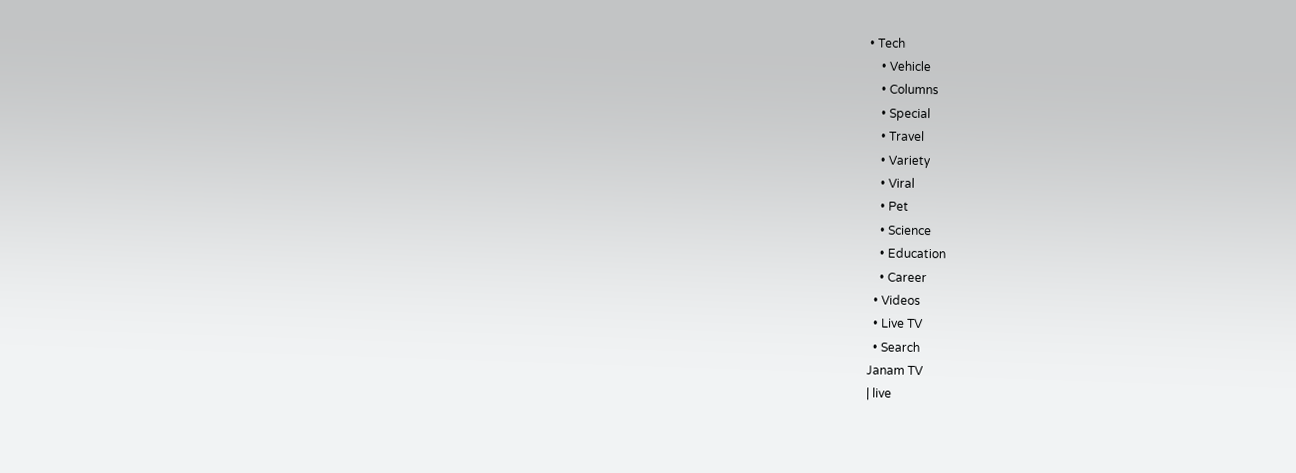• Tech
    • Vehicle
    • Columns
    • Special
    • Travel
    • Variety
    • Viral
    • Pet
    • Science
    • Education
    • Career
  • Videos
  • Live TV
  • Search
Janam TV
| live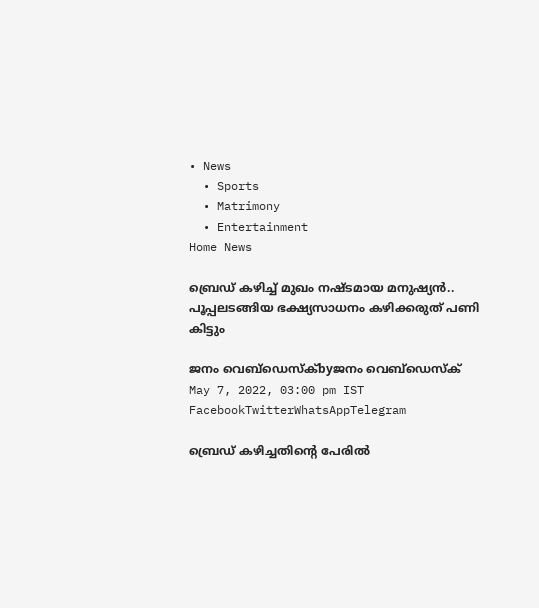• News
  • Sports
  • Matrimony
  • Entertainment
Home News

ബ്രെഡ് കഴിച്ച് മുഖം നഷ്ടമായ മനുഷ്യൻ.. പൂപ്പലടങ്ങിയ ഭക്ഷ്യസാധനം കഴിക്കരുത് പണി കിട്ടും

ജനം വെബ്‌ഡെസ്ക്byജനം വെബ്‌ഡെസ്ക്
May 7, 2022, 03:00 pm IST
FacebookTwitterWhatsAppTelegram

ബ്രെഡ് കഴിച്ചതിന്റെ പേരിൽ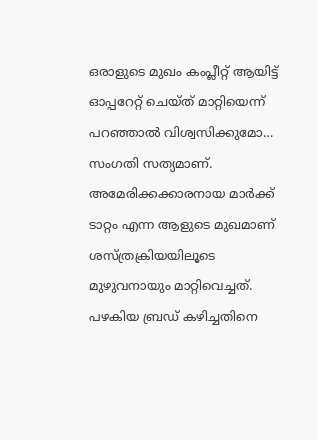ഒരാളുടെ മുഖം കംപ്ലീറ്റ് ആയിട്ട് ഓപ്പറേറ്റ് ചെയ്ത് മാറ്റിയെന്ന് പറഞ്ഞാൽ വിശ്വസിക്കുമോ… സംഗതി സത്യമാണ്. അമേരിക്കക്കാരനായ മാർക്ക് ടാറ്റം എന്ന ആളുടെ മുഖമാണ് ശസ്ത്രക്രിയയിലൂടെ മുഴുവനായും മാറ്റിവെച്ചത്. പഴകിയ ബ്രഡ് കഴിച്ചതിനെ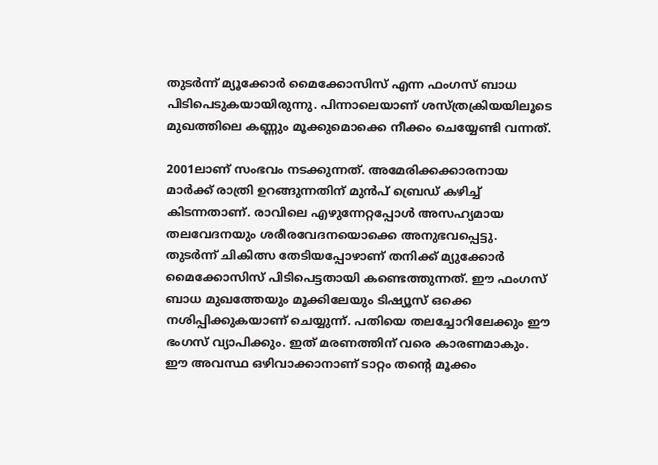തുടർന്ന് മ്യൂക്കോർ മൈക്കോസിസ് എന്ന ഫംഗസ് ബാധ പിടിപെടുകയായിരുന്നു. പിന്നാലെയാണ് ശസ്ത്രക്രിയയിലൂടെ മുഖത്തിലെ കണ്ണും മൂക്കുമൊക്കെ നീക്കം ചെയ്യേണ്ടി വന്നത്.

2001ലാണ് സംഭവം നടക്കുന്നത്. അമേരിക്കക്കാരനായ മാർക്ക് രാത്രി ഉറങ്ങുന്നതിന് മുൻപ് ബ്രെഡ് കഴിച്ച് കിടന്നതാണ്. രാവിലെ എഴുന്നേറ്റപ്പോൾ അസഹ്യമായ തലവേദനയും ശരീരവേദനയൊക്കെ അനുഭവപ്പെട്ടു. തുടർന്ന് ചികിത്സ തേടിയപ്പോഴാണ് തനിക്ക് മ്യുക്കോർ മൈക്കോസിസ് പിടിപെട്ടതായി കണ്ടെത്തുന്നത്. ഈ ഫംഗസ് ബാധ മുഖത്തേയും മൂക്കിലേയും ടിഷ്യൂസ് ഒക്കെ നശിപ്പിക്കുകയാണ് ചെയ്യുന്ന്. പതിയെ തലച്ചോറിലേക്കും ഈ ഭംഗസ് വ്യാപിക്കും. ഇത് മരണത്തിന് വരെ കാരണമാകും. ഈ അവസ്ഥ ഒഴിവാക്കാനാണ് ടാറ്റം തന്റെ മൂക്കം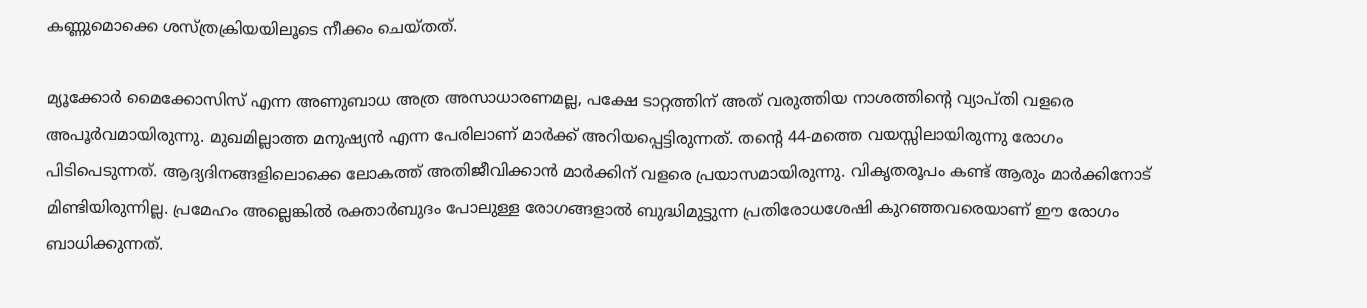കണ്ണുമൊക്കെ ശസ്ത്രക്രിയയിലൂടെ നീക്കം ചെയ്തത്.

മ്യൂക്കോർ മൈക്കോസിസ് എന്ന അണുബാധ അത്ര അസാധാരണമല്ല, പക്ഷേ ടാറ്റത്തിന് അത് വരുത്തിയ നാശത്തിന്റെ വ്യാപ്തി വളരെ അപൂർവമായിരുന്നു. മുഖമില്ലാത്ത മനുഷ്യൻ എന്ന പേരിലാണ് മാർക്ക് അറിയപ്പെട്ടിരുന്നത്. തന്റെ 44-മത്തെ വയസ്സിലായിരുന്നു രോഗം പിടിപെടുന്നത്. ആദ്യദിനങ്ങളിലൊക്കെ ലോകത്ത് അതിജീവിക്കാൻ മാർക്കിന് വളരെ പ്രയാസമായിരുന്നു. വികൃതരൂപം കണ്ട് ആരും മാർക്കിനോട് മിണ്ടിയിരുന്നില്ല. പ്രമേഹം അല്ലെങ്കിൽ രക്താർബുദം പോലുള്ള രോഗങ്ങളാൽ ബുദ്ധിമുട്ടുന്ന പ്രതിരോധശേഷി കുറഞ്ഞവരെയാണ് ഈ രോഗം ബാധിക്കുന്നത്.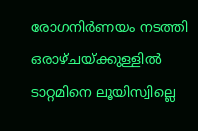രോഗനിർണയം നടത്തി ഒരാഴ്ചയ്‌ക്കുള്ളിൽ ടാറ്റമിനെ ലൂയിസ്വില്ലെ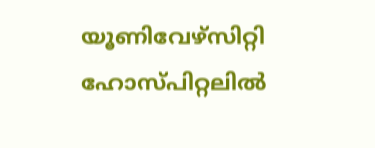യൂണിവേഴ്സിറ്റി ഹോസ്പിറ്റലിൽ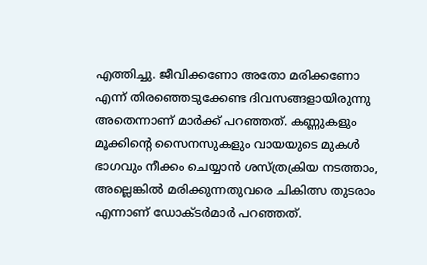എത്തിച്ചു. ജീവിക്കണോ അതോ മരിക്കണോ എന്ന് തിരഞ്ഞെടുക്കേണ്ട ദിവസങ്ങളായിരുന്നു അതെന്നാണ് മാർക്ക് പറഞ്ഞത്. കണ്ണുകളും മൂക്കിന്റെ സൈനസുകളും വായയുടെ മുകൾ ഭാഗവും നീക്കം ചെയ്യാൻ ശസ്ത്രക്രിയ നടത്താം, അല്ലെങ്കിൽ മരിക്കുന്നതുവരെ ചികിത്സ തുടരാം എന്നാണ് ഡോക്ടർമാർ പറഞ്ഞത്.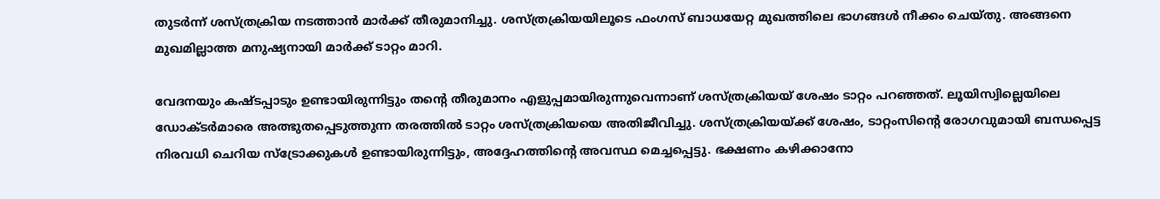തുടർന്ന് ശസ്ത്രക്രിയ നടത്താൻ മാർക്ക് തീരുമാനിച്ചു. ശസ്ത്രക്രിയയിലൂടെ ഫംഗസ് ബാധയേറ്റ മുഖത്തിലെ ഭാഗങ്ങൾ നീക്കം ചെയ്തു. അങ്ങനെ മുഖമില്ലാത്ത മനുഷ്യനായി മാർക്ക് ടാറ്റം മാറി.

വേദനയും കഷ്ടപ്പാടും ഉണ്ടായിരുന്നിട്ടും തന്റെ തീരുമാനം എളുപ്പമായിരുന്നുവെന്നാണ് ശസ്ത്രക്രിയയ് ശേഷം ടാറ്റം പറഞ്ഞത്. ലൂയിസ്വില്ലെയിലെ ഡോക്ടർമാരെ അത്ഭുതപ്പെടുത്തുന്ന തരത്തിൽ ടാറ്റം ശസ്ത്രക്രിയയെ അതിജീവിച്ചു. ശസ്ത്രക്രിയയ്‌ക്ക് ശേഷം, ടാറ്റംസിന്റെ രോഗവുമായി ബന്ധപ്പെട്ട നിരവധി ചെറിയ സ്‌ട്രോക്കുകൾ ഉണ്ടായിരുന്നിട്ടും, അദ്ദേഹത്തിന്റെ അവസ്ഥ മെച്ചപ്പെട്ടു. ഭക്ഷണം കഴിക്കാനോ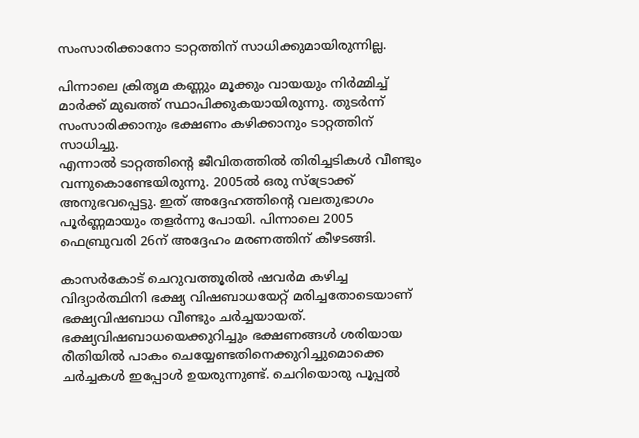സംസാരിക്കാനോ ടാറ്റത്തിന് സാധിക്കുമായിരുന്നില്ല.

പിന്നാലെ ക്രിതൃമ കണ്ണും മൂക്കും വായയും നിർമ്മിച്ച് മാർക്ക് മുഖത്ത് സ്ഥാപിക്കുകയായിരുന്നു. തുടർന്ന് സംസാരിക്കാനും ഭക്ഷണം കഴിക്കാനും ടാറ്റത്തിന് സാധിച്ചു.
എന്നാൽ ടാറ്റത്തിന്റെ ജീവിതത്തിൽ തിരിച്ചടികൾ വീണ്ടും വന്നുകൊണ്ടേയിരുന്നു. 2005ൽ ഒരു സ്‌ട്രോക്ക് അനുഭവപ്പെട്ടു. ഇത് അദ്ദേഹത്തിന്റെ വലതുഭാഗം പൂർണ്ണമായും തളർന്നു പോയി. പിന്നാലെ 2005 ഫെബ്രുവരി 26ന് അദ്ദേഹം മരണത്തിന് കീഴടങ്ങി.

കാസർകോട് ചെറുവത്തൂരിൽ ഷവർമ കഴിച്ച വിദ്യാർത്ഥിനി ഭക്ഷ്യ വിഷബാധയേറ്റ് മരിച്ചതോടെയാണ് ഭക്ഷ്യവിഷബാധ വീണ്ടും ചർച്ചയായത്. ഭക്ഷ്യവിഷബാധയെക്കുറിച്ചും ഭക്ഷണങ്ങൾ ശരിയായ രീതിയിൽ പാകം ചെയ്യേണ്ടതിനെക്കുറിച്ചുമൊക്കെ ചർച്ചകൾ ഇപ്പോൾ ഉയരുന്നുണ്ട്. ചെറിയൊരു പൂപ്പൽ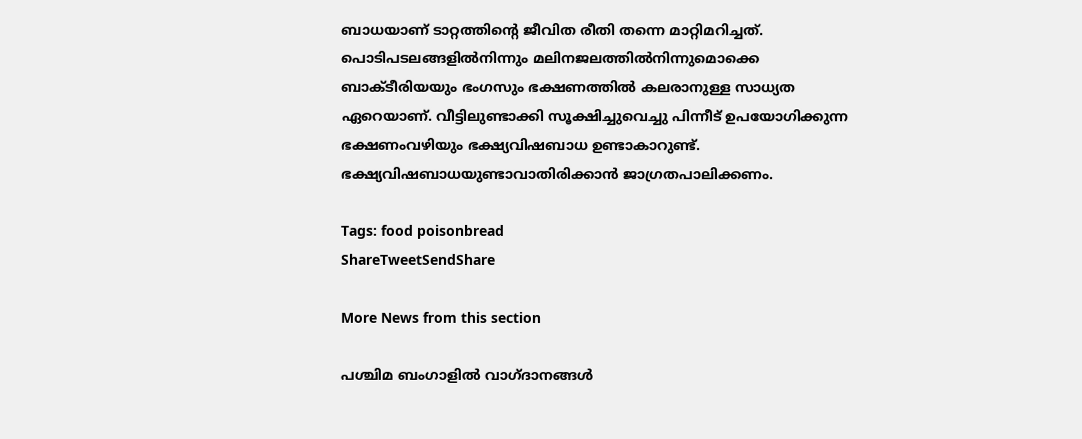ബാധയാണ് ടാറ്റത്തിന്റെ ജീവിത രീതി തന്നെ മാറ്റിമറിച്ചത്. പൊടിപടലങ്ങളിൽനിന്നും മലിനജലത്തിൽനിന്നുമൊക്കെ ബാക്ടീരിയയും ഭംഗസും ഭക്ഷണത്തിൽ കലരാനുള്ള സാധ്യത ഏറെയാണ്. വീട്ടിലുണ്ടാക്കി സൂക്ഷിച്ചുവെച്ചു പിന്നീട് ഉപയോഗിക്കുന്ന ഭക്ഷണംവഴിയും ഭക്ഷ്യവിഷബാധ ഉണ്ടാകാറുണ്ട്. ഭക്ഷ്യവിഷബാധയുണ്ടാവാതിരിക്കാൻ ജാഗ്രതപാലിക്കണം.

Tags: food poisonbread
ShareTweetSendShare

More News from this section

പശ്ചിമ ബംഗാളില്‍ വാഗ്ദാനങ്ങള്‍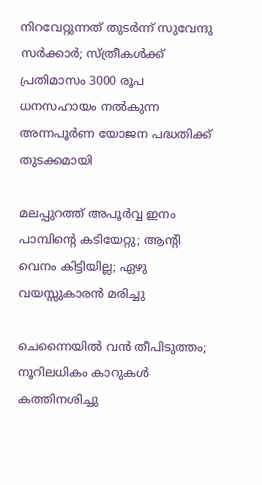നിറവേറ്റുന്നത് തുടര്‍ന്ന് സുവേന്ദു സര്‍ക്കാര്‍; സ്ത്രീകള്‍ക്ക് പ്രതിമാസം 3000 രൂപ ധനസഹായം നല്‍കുന്ന അന്നപൂര്‍ണ യോജന പദ്ധതിക്ക് തുടക്കമായി

മലപ്പുറത്ത് അപൂര്‍വ്വ ഇനം പാമ്പിന്റെ കടിയേറ്റു; ആന്റി വെനം കിട്ടിയില്ല; ഏഴു വയസ്സുകാരന്‍ മരിച്ചു

ചെന്നൈയിൽ വൻ തീപിടുത്തം; നൂറിലധികം കാറുകൾ കത്തിനശിച്ചു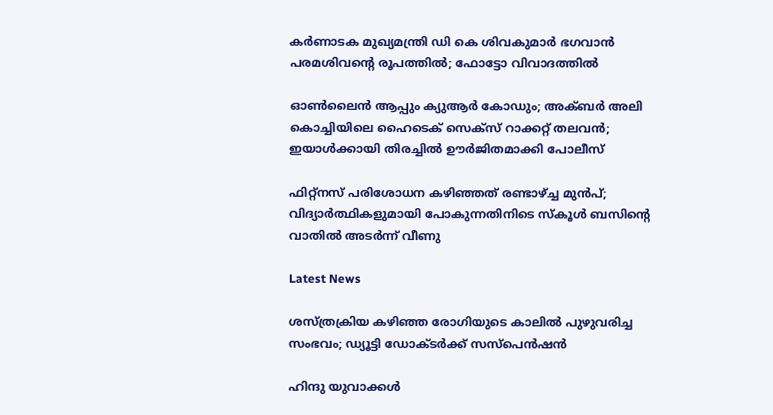കർണാടക മുഖ്യമന്ത്രി ഡി കെ ശിവകുമാർ ഭഗവാൻ പരമശിവന്റെ രൂപത്തിൽ; ഫോട്ടോ വിവാദത്തിൽ

ഓണ്‍ലൈന്‍ ആപ്പും ക്യുആര്‍ കോഡും; അക്ബര്‍ അലി കൊച്ചിയിലെ ഹൈടെക് സെക്‌സ് റാക്കറ്റ് തലവന്‍; ഇയാള്‍ക്കായി തിരച്ചില്‍ ഊര്‍ജിതമാക്കി പോലീസ്

ഫിറ്റ്നസ് പരിശോധന കഴിഞ്ഞത് രണ്ടാഴ്‌ച്ച മുൻപ്; വിദ്യാർത്ഥികളുമായി പോകുന്നതിനിടെ സ്കൂള്‍ ബസിന്റെ വാതിൽ അടര്‍ന്ന് വീണു

Latest News

ശസ്ത്രക്രിയ കഴിഞ്ഞ രോഗിയുടെ കാലില്‍ പുഴുവരിച്ച സംഭവം; ഡ്യൂട്ടി ഡോക്ടര്‍ക്ക് സസ്‌പെന്‍ഷന്‍

ഹിന്ദു യുവാക്കൾ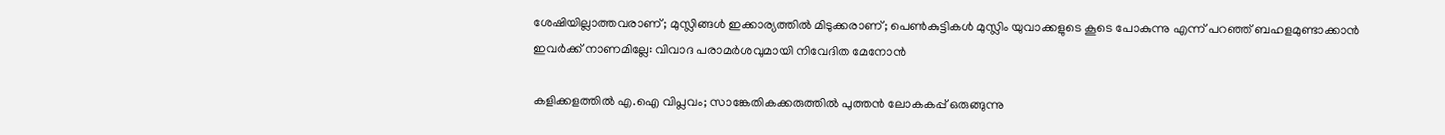ശേഷിയില്ലാത്തവരാണ്; മുസ്ലിങ്ങൾ ഇക്കാര്യത്തിൽ മിടുക്കരാണ്; പെൺകുട്ടികൾ മുസ്ലിം യുവാക്കളുടെ കൂടെ പോകുന്നു എന്ന് പറഞ്ഞ് ബഹളമുണ്ടാക്കാൻ ഇവർക്ക് നാണമില്ലേ: വിവാദ പരാമർശവുമായി നിവേദിത മേനോൻ

കളിക്കളത്തില്‍ എ.ഐ വിപ്ലവം; സാങ്കേതികക്കരുത്തില്‍ പുത്തന്‍ ലോകകപ്പ് ഒരുങ്ങുന്നു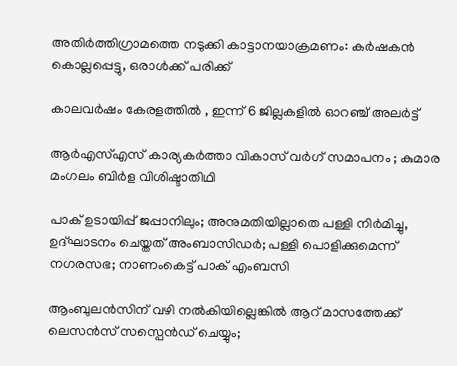അതിര്‍ത്തിഗ്രാമത്തെ നടുക്കി കാട്ടാനയാക്രമണം: കര്‍ഷകന്‍ കൊല്ലപ്പെട്ടു, ഒരാള്‍ക്ക് പരിക്ക്

കാലവർഷം കേരളത്തിൽ , ഇന്ന് 6 ജില്ലകളില്‍ ഓറഞ്ച് അലർട്ട്

ആർഎസ്എസ് കാര്യകർത്താ വികാസ് വർഗ് സമാപനം ; കുമാര മംഗലം ബിർള വിശിഷ്ടാതിഥി

പാക് ഉടായിപ്പ് ജപ്പാനിലും; അനുമതിയില്ലാതെ പള്ളി നിർമിച്ചു, ഉദ്ഘാടനം ചെയ്തത് അംബാസിഡർ; പള്ളി പൊളിക്കുമെന്ന് നഗരസഭ; നാണംകെട്ട് പാക് എംബസി

ആംബുലന്‍സിന് വഴി നല്‍കിയില്ലെങ്കിൽ ആറ് മാസത്തേക്ക് ലെസൻസ് സസ്പെൻഡ് ചെയ്യും;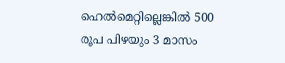ഹെൽമെറ്റില്ലെങ്കിൽ 500 രൂപ പിഴയും 3 മാസം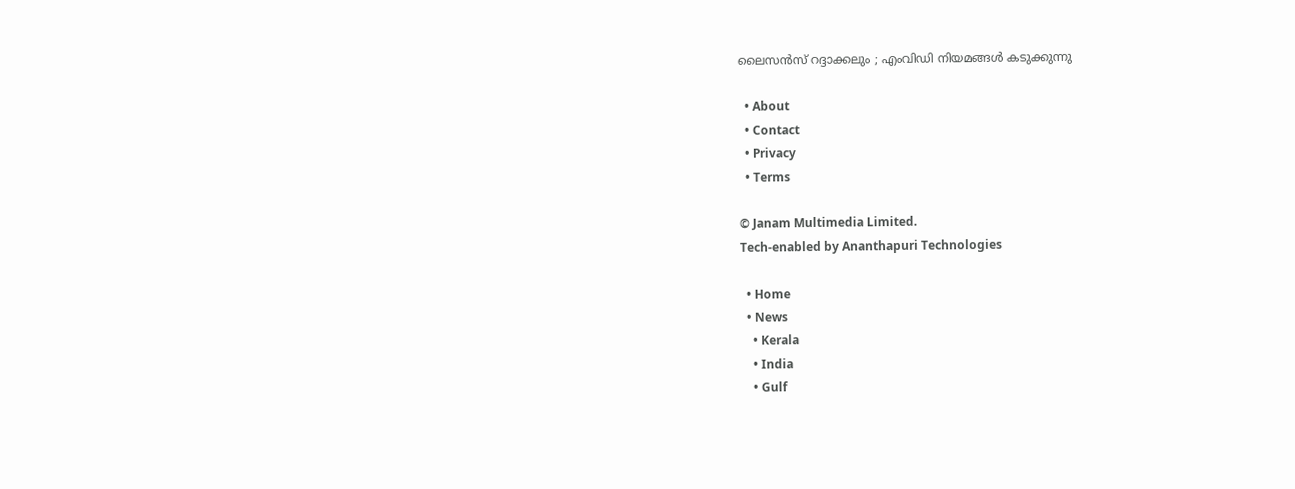ലൈസൻസ് റദ്ദാക്കലും ; എംവിഡി നിയമങ്ങൾ കടുക്കുന്നു

  • About
  • Contact
  • Privacy
  • Terms

© Janam Multimedia Limited.
Tech-enabled by Ananthapuri Technologies

  • Home
  • News
    • Kerala
    • India
    • Gulf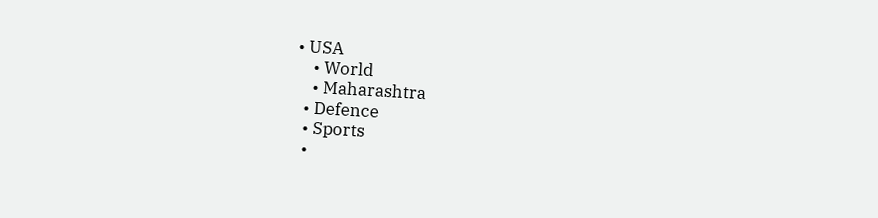• USA
    • World
    • Maharashtra
  • Defence
  • Sports
  •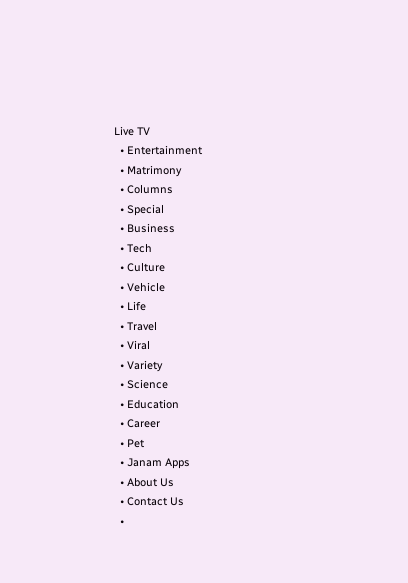Live TV
  • Entertainment
  • Matrimony
  • Columns
  • Special
  • Business
  • Tech
  • Culture
  • Vehicle
  • Life
  • Travel
  • Viral
  • Variety
  • Science
  • Education
  • Career
  • Pet
  • Janam Apps
  • About Us
  • Contact Us
  •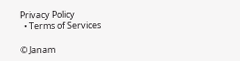Privacy Policy
  • Terms of Services

© Janam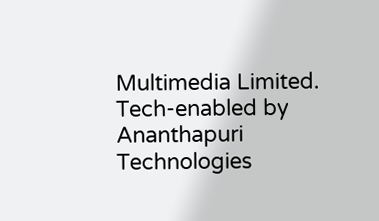Multimedia Limited.
Tech-enabled by Ananthapuri Technologies